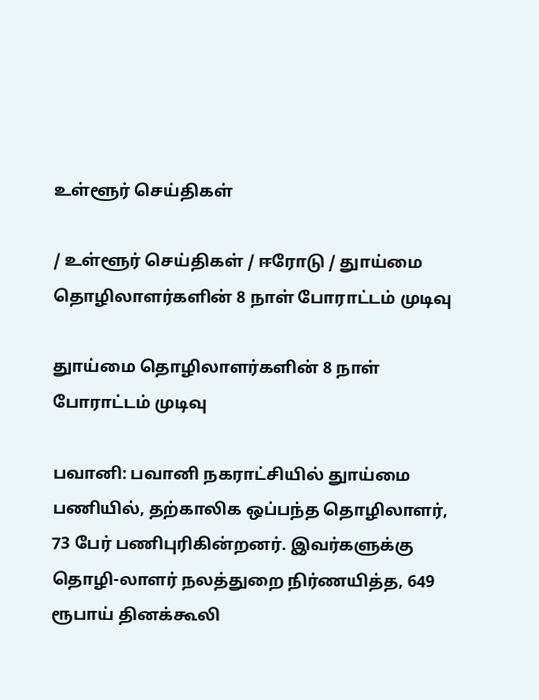உள்ளூர் செய்திகள்

/ உள்ளூர் செய்திகள் / ஈரோடு / துாய்மை தொழிலாளர்களின் 8 நாள் போராட்டம் முடிவு

துாய்மை தொழிலாளர்களின் 8 நாள் போராட்டம் முடிவு

பவானி: பவானி நகராட்சியில் துாய்மை பணியில், தற்காலிக ஒப்பந்த தொழிலாளர், 73 பேர் பணிபுரிகின்றனர். இவர்களுக்கு தொழி-லாளர் நலத்துறை நிர்ணயித்த, 649 ரூபாய் தினக்கூலி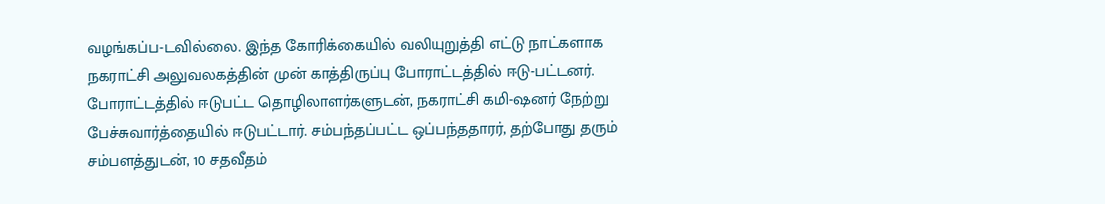வழங்கப்ப-டவில்லை. இந்த கோரிக்கையில் வலியுறுத்தி எட்டு நாட்களாக நகராட்சி அலுவலகத்தின் முன் காத்திருப்பு போராட்டத்தில் ஈடு-பட்டனர். போராட்டத்தில் ஈடுபட்ட தொழிலாளர்களுடன், நகராட்சி கமி-ஷனர் நேற்று பேச்சுவார்த்தையில் ஈடுபட்டார். சம்பந்தப்பட்ட ஒப்பந்ததாரர், தற்போது தரும் சம்பளத்துடன், 10 சதவீதம்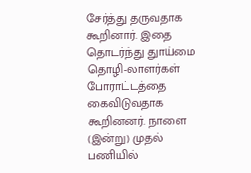சேர்த்து தருவதாக கூறினார். இதை தொடர்ந்து துாய்மை தொழி-லாளர்கள் போராட்டத்தை கைவிடுவதாக கூறினனர். நாளை (இன்று) முதல் பணியில்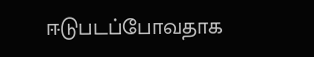ஈடுபடப்போவதாக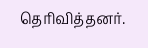தெரிவித்தனர்.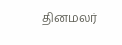தினமலர்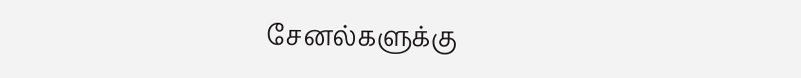சேனல்களுக்கு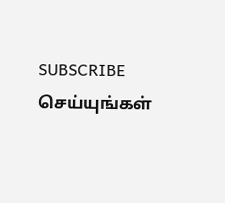SUBSCRIBE செய்யுங்கள்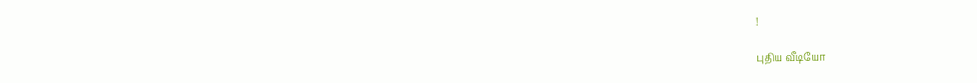!

புதிய வீடியோ